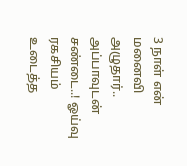3 நாள் என் மனைவி அழுதார்.. அப்பாவுடன் சண்டை..! ஓய்வு ரகசியம் உடைத்த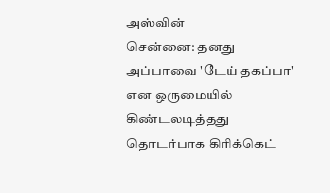அஸ்வின்
சென்னை: தனது அப்பாவை 'டேய் தகப்பா' என ஒருமையில் கிண்டலடித்தது தொடர்பாக கிரிக்கெட்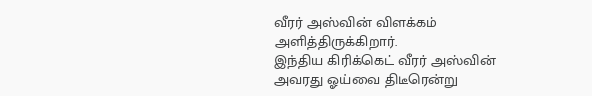வீரர் அஸ்வின் விளக்கம் அளித்திருக்கிறார்.
இந்திய கிரிக்கெட் வீரர் அஸ்வின் அவரது ஓய்வை திடீரென்று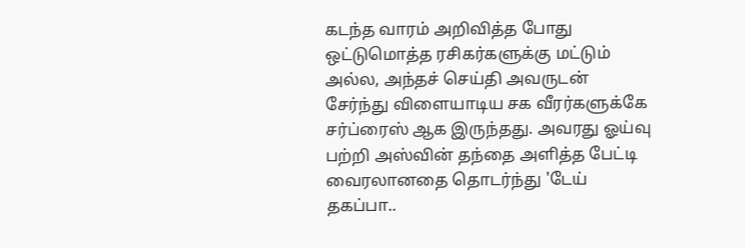கடந்த வாரம் அறிவித்த போது ஒட்டுமொத்த ரசிகர்களுக்கு மட்டும் அல்ல, அந்தச் செய்தி அவருடன் சேர்ந்து விளையாடிய சக வீரர்களுக்கே சர்ப்ரைஸ் ஆக இருந்தது. அவரது ஓய்வு பற்றி அஸ்வின் தந்தை அளித்த பேட்டி வைரலானதை தொடர்ந்து 'டேய் தகப்பா..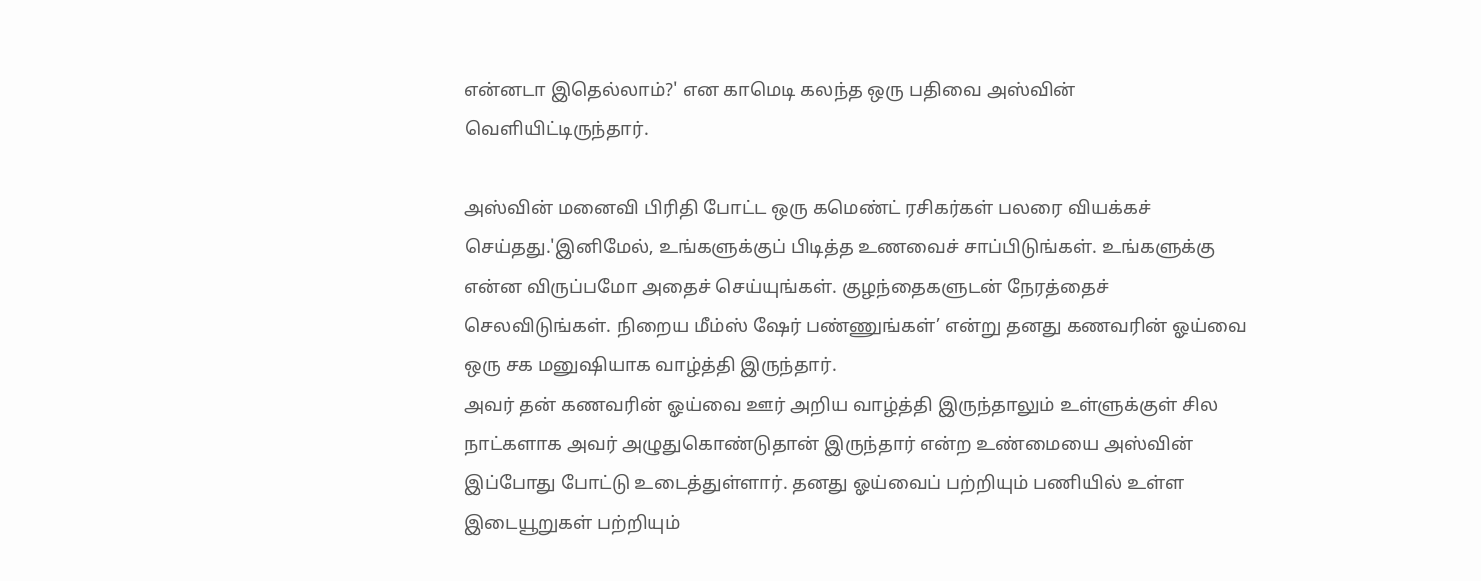என்னடா இதெல்லாம்?' என காமெடி கலந்த ஒரு பதிவை அஸ்வின் வெளியிட்டிருந்தார்.

அஸ்வின் மனைவி பிரிதி போட்ட ஒரு கமெண்ட் ரசிகர்கள் பலரை வியக்கச் செய்தது.'இனிமேல், உங்களுக்குப் பிடித்த உணவைச் சாப்பிடுங்கள். உங்களுக்கு என்ன விருப்பமோ அதைச் செய்யுங்கள். குழந்தைகளுடன் நேரத்தைச் செலவிடுங்கள். நிறைய மீம்ஸ் ஷேர் பண்ணுங்கள்’ என்று தனது கணவரின் ஓய்வை ஒரு சக மனுஷியாக வாழ்த்தி இருந்தார்.
அவர் தன் கணவரின் ஓய்வை ஊர் அறிய வாழ்த்தி இருந்தாலும் உள்ளுக்குள் சில நாட்களாக அவர் அழுதுகொண்டுதான் இருந்தார் என்ற உண்மையை அஸ்வின் இப்போது போட்டு உடைத்துள்ளார். தனது ஓய்வைப் பற்றியும் பணியில் உள்ள இடையூறுகள் பற்றியும்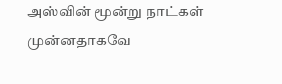அஸ்வின் மூன்று நாட்கள் முன்னதாகவே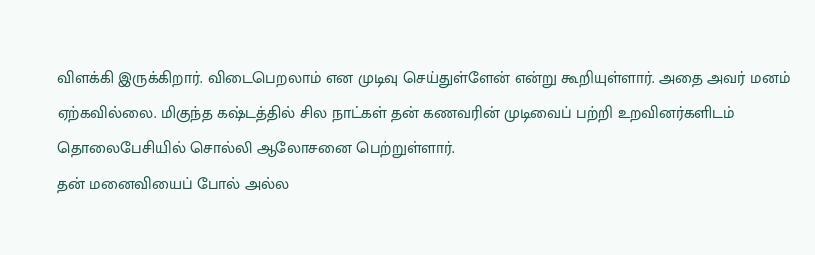விளக்கி இருக்கிறார். விடைபெறலாம் என முடிவு செய்துள்ளேன் என்று கூறியுள்ளார். அதை அவர் மனம் ஏற்கவில்லை. மிகுந்த கஷ்டத்தில் சில நாட்கள் தன் கணவரின் முடிவைப் பற்றி உறவினர்களிடம் தொலைபேசியில் சொல்லி ஆலோசனை பெற்றுள்ளார்.
தன் மனைவியைப் போல் அல்ல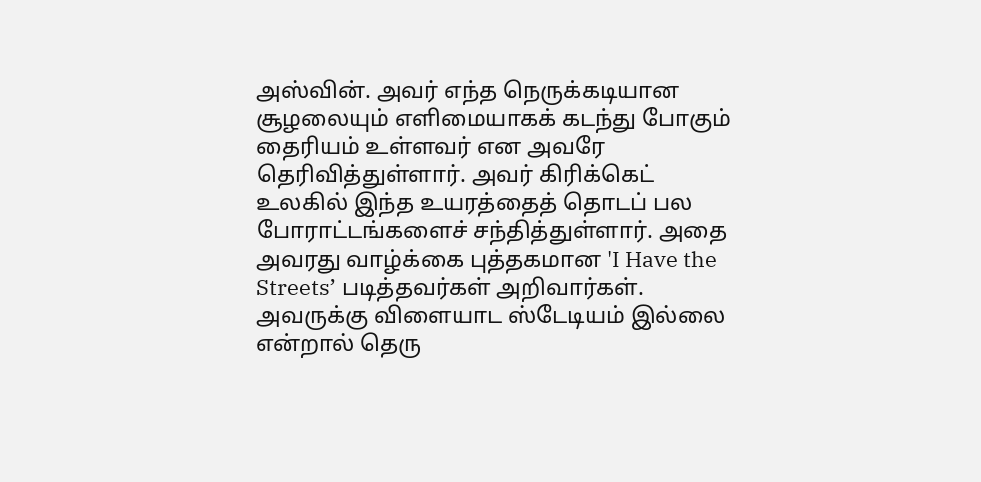அஸ்வின். அவர் எந்த நெருக்கடியான சூழலையும் எளிமையாகக் கடந்து போகும் தைரியம் உள்ளவர் என அவரே தெரிவித்துள்ளார். அவர் கிரிக்கெட் உலகில் இந்த உயரத்தைத் தொடப் பல போராட்டங்களைச் சந்தித்துள்ளார். அதை அவரது வாழ்க்கை புத்தகமான 'I Have the Streets’ படித்தவர்கள் அறிவார்கள். அவருக்கு விளையாட ஸ்டேடியம் இல்லை என்றால் தெரு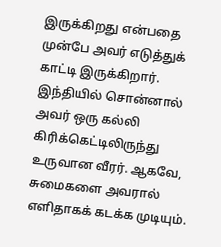இருக்கிறது என்பதை முன்பே அவர் எடுத்துக் காட்டி இருக்கிறார்.
இந்தியில் சொன்னால் அவர் ஒரு கல்லி கிரிக்கெட்டிலிருந்து உருவான வீரர். ஆகவே, சுமைகளை அவரால் எளிதாகக் கடக்க முடியும்.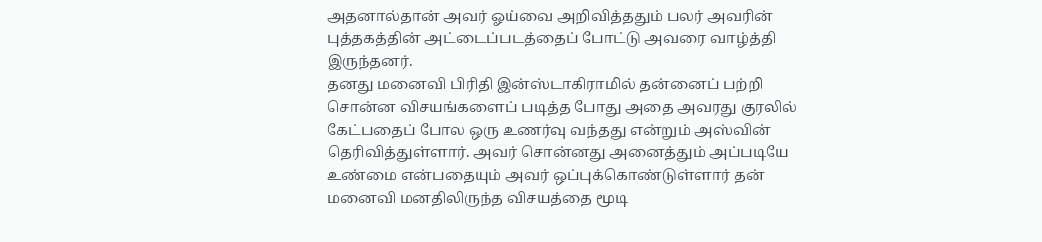அதனால்தான் அவர் ஓய்வை அறிவித்ததும் பலர் அவரின் புத்தகத்தின் அட்டைப்படத்தைப் போட்டு அவரை வாழ்த்தி இருந்தனர்.
தனது மனைவி பிரிதி இன்ஸ்டாகிராமில் தன்னைப் பற்றி சொன்ன விசயங்களைப் படித்த போது அதை அவரது குரலில் கேட்பதைப் போல ஒரு உணர்வு வந்தது என்றும் அஸ்வின் தெரிவித்துள்ளார். அவர் சொன்னது அனைத்தும் அப்படியே உண்மை என்பதையும் அவர் ஒப்புக்கொண்டுள்ளார் தன் மனைவி மனதிலிருந்த விசயத்தை மூடி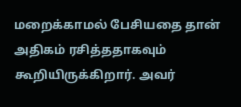மறைக்காமல் பேசியதை தான் அதிகம் ரசித்ததாகவும் கூறியிருக்கிறார். அவர்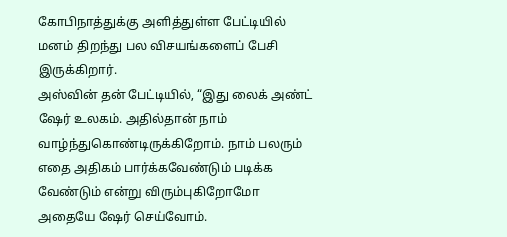கோபிநாத்துக்கு அளித்துள்ள பேட்டியில் மனம் திறந்து பல விசயங்களைப் பேசி இருக்கிறார்.
அஸ்வின் தன் பேட்டியில், “இது லைக் அண்ட் ஷேர் உலகம். அதில்தான் நாம் வாழ்ந்துகொண்டிருக்கிறோம். நாம் பலரும் எதை அதிகம் பார்க்கவேண்டும் படிக்க வேண்டும் என்று விரும்புகிறோமோ அதையே ஷேர் செய்வோம்.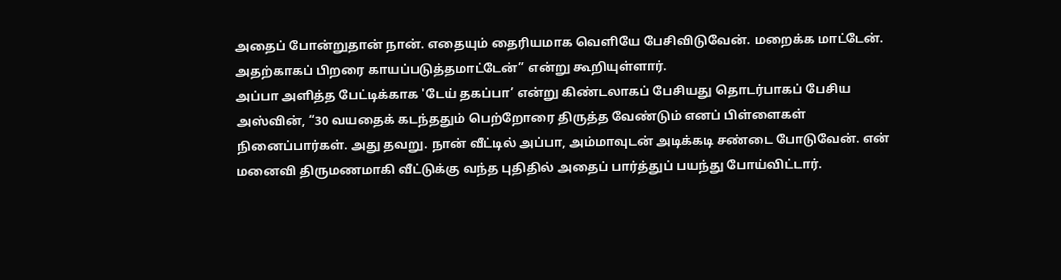அதைப் போன்றுதான் நான். எதையும் தைரியமாக வெளியே பேசிவிடுவேன். மறைக்க மாட்டேன். அதற்காகப் பிறரை காயப்படுத்தமாட்டேன்” என்று கூறியுள்ளார்.
அப்பா அளித்த பேட்டிக்காக 'டேய் தகப்பா’ என்று கிண்டலாகப் பேசியது தொடர்பாகப் பேசிய அஸ்வின், “30 வயதைக் கடந்ததும் பெற்றோரை திருத்த வேண்டும் எனப் பிள்ளைகள் நினைப்பார்கள். அது தவறு. நான் வீட்டில் அப்பா, அம்மாவுடன் அடிக்கடி சண்டை போடுவேன். என் மனைவி திருமணமாகி வீட்டுக்கு வந்த புதிதில் அதைப் பார்த்துப் பயந்து போய்விட்டார்.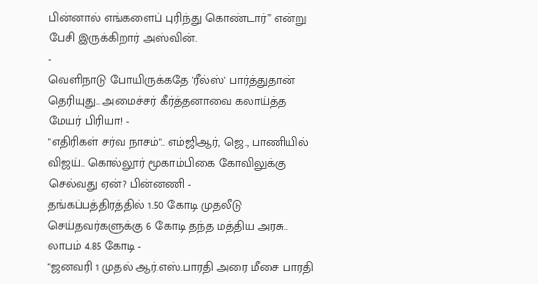பின்னால் எங்களைப் புரிந்து கொண்டார்” என்று பேசி இருக்கிறார் அஸ்வின்.
-
வெளிநாடு போயிருக்கதே 'ரீல்ஸ்' பார்த்துதான் தெரியுது.. அமைச்சர் கீர்த்தனாவை கலாய்த்த மேயர் பிரியா! -
"எதிரிகள் சர்வ நாசம்".. எம்ஜிஆர், ஜெ., பாணியில் விஜய்.. கொல்லூர் மூகாம்பிகை கோவிலுக்கு செல்வது ஏன்? பின்னணி -
தங்கப்பத்திரத்தில் 1.50 கோடி முதலீடு செய்தவர்களுக்கு 6 கோடி தந்த மத்திய அரசு.. லாபம் 4.85 கோடி -
"ஜனவரி 1 முதல் ஆர்.எஸ்.பாரதி அரை மீசை பாரதி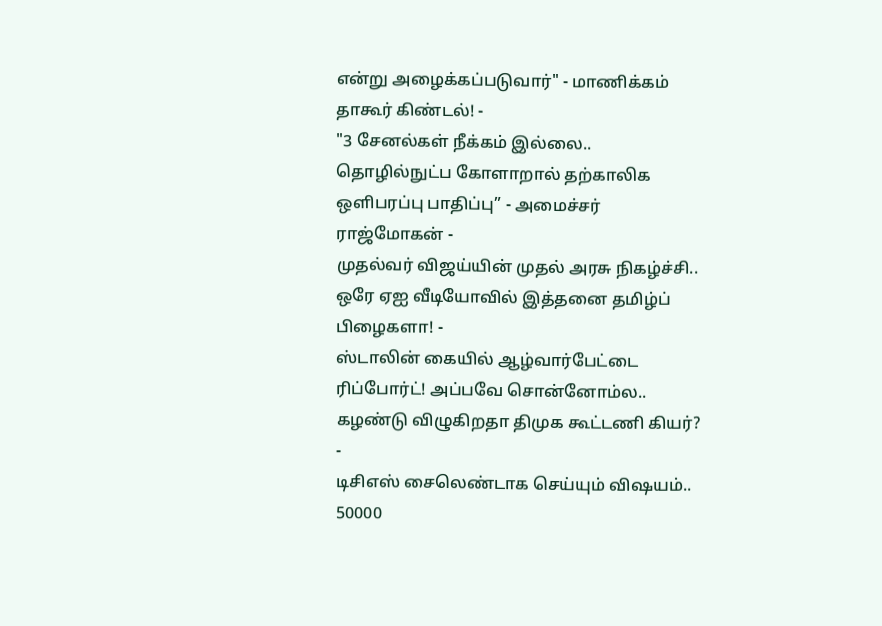என்று அழைக்கப்படுவார்" - மாணிக்கம் தாகூர் கிண்டல்! -
"3 சேனல்கள் நீக்கம் இல்லை.. தொழில்நுட்ப கோளாறால் தற்காலிக ஒளிபரப்பு பாதிப்பு” - அமைச்சர் ராஜ்மோகன் -
முதல்வர் விஜய்யின் முதல் அரசு நிகழ்ச்சி.. ஒரே ஏஐ வீடியோவில் இத்தனை தமிழ்ப் பிழைகளா! -
ஸ்டாலின் கையில் ஆழ்வார்பேட்டை ரிப்போர்ட்! அப்பவே சொன்னோம்ல.. கழண்டு விழுகிறதா திமுக கூட்டணி கியர்? -
டிசிஎஸ் சைலெண்டாக செய்யும் விஷயம்.. 50000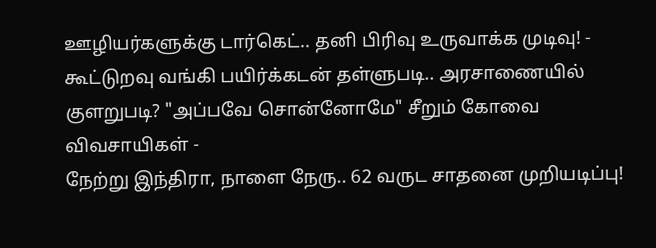ஊழியர்களுக்கு டார்கெட்.. தனி பிரிவு உருவாக்க முடிவு! -
கூட்டுறவு வங்கி பயிர்க்கடன் தள்ளுபடி.. அரசாணையில் குளறுபடி? "அப்பவே சொன்னோமே" சீறும் கோவை விவசாயிகள் -
நேற்று இந்திரா, நாளை நேரு.. 62 வருட சாதனை முறியடிப்பு!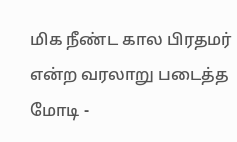மிக நீண்ட கால பிரதமர் என்ற வரலாறு படைத்த மோடி -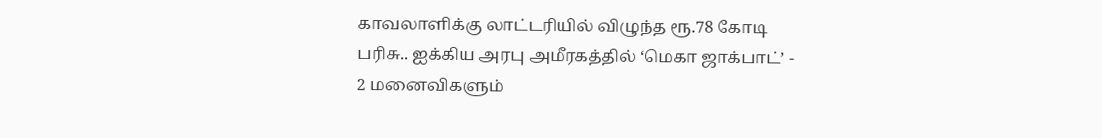காவலாளிக்கு லாட்டரியில் விழுந்த ரூ.78 கோடி பரிசு.. ஐக்கிய அரபு அமீரகத்தில் ‘மெகா ஜாக்பாட்’ -
2 மனைவிகளும்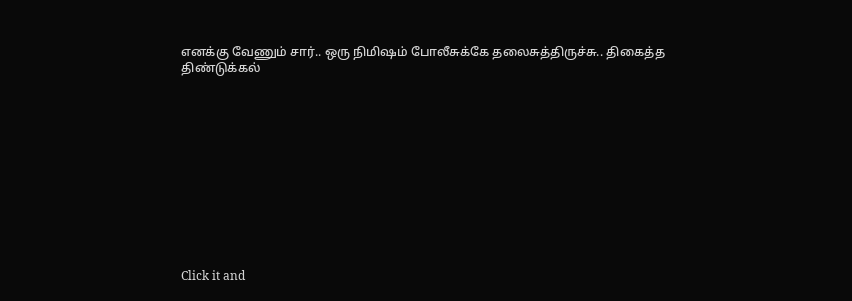எனக்கு வேணும் சார்.. ஒரு நிமிஷம் போலீசுக்கே தலைசுத்திருச்சு.. திகைத்த திண்டுக்கல்












Click it and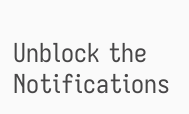Unblock the Notifications